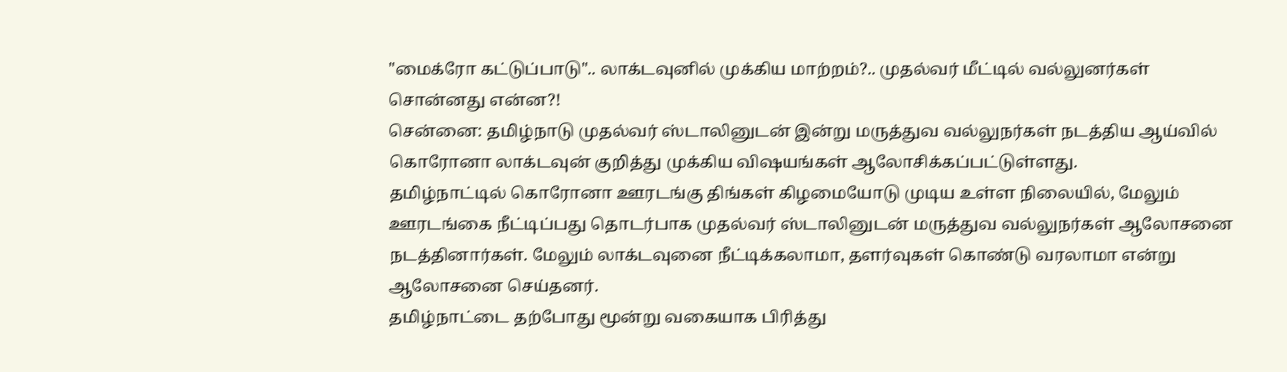"மைக்ரோ கட்டுப்பாடு".. லாக்டவுனில் முக்கிய மாற்றம்?.. முதல்வர் மீட்டில் வல்லுனர்கள் சொன்னது என்ன?!
சென்னை: தமிழ்நாடு முதல்வர் ஸ்டாலினுடன் இன்று மருத்துவ வல்லுநர்கள் நடத்திய ஆய்வில் கொரோனா லாக்டவுன் குறித்து முக்கிய விஷயங்கள் ஆலோசிக்கப்பட்டுள்ளது.
தமிழ்நாட்டில் கொரோனா ஊரடங்கு திங்கள் கிழமையோடு முடிய உள்ள நிலையில், மேலும் ஊரடங்கை நீட்டிப்பது தொடர்பாக முதல்வர் ஸ்டாலினுடன் மருத்துவ வல்லுநர்கள் ஆலோசனை நடத்தினார்கள். மேலும் லாக்டவுனை நீட்டிக்கலாமா, தளர்வுகள் கொண்டு வரலாமா என்று ஆலோசனை செய்தனர்.
தமிழ்நாட்டை தற்போது மூன்று வகையாக பிரித்து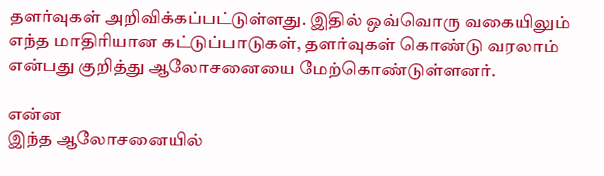தளர்வுகள் அறிவிக்கப்பட்டுள்ளது. இதில் ஒவ்வொரு வகையிலும் எந்த மாதிரியான கட்டுப்பாடுகள், தளர்வுகள் கொண்டு வரலாம் என்பது குறித்து ஆலோசனையை மேற்கொண்டுள்ளனர்.

என்ன
இந்த ஆலோசனையில்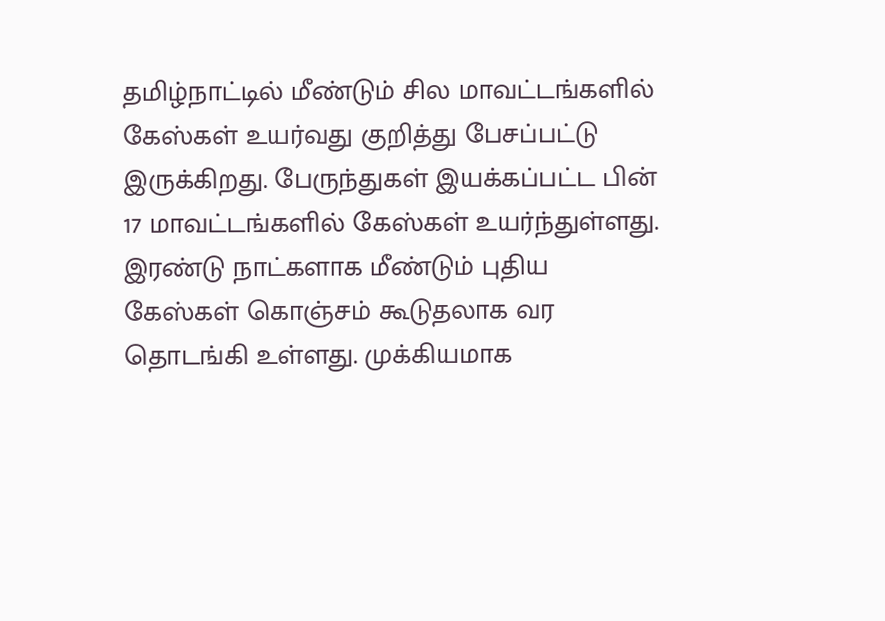தமிழ்நாட்டில் மீண்டும் சில மாவட்டங்களில் கேஸ்கள் உயர்வது குறித்து பேசப்பட்டு இருக்கிறது. பேருந்துகள் இயக்கப்பட்ட பின் 17 மாவட்டங்களில் கேஸ்கள் உயர்ந்துள்ளது. இரண்டு நாட்களாக மீண்டும் புதிய கேஸ்கள் கொஞ்சம் கூடுதலாக வர தொடங்கி உள்ளது. முக்கியமாக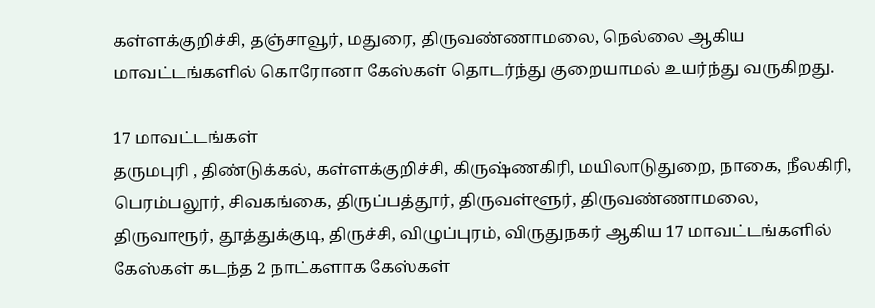கள்ளக்குறிச்சி, தஞ்சாவூர், மதுரை, திருவண்ணாமலை, நெல்லை ஆகிய மாவட்டங்களில் கொரோனா கேஸ்கள் தொடர்ந்து குறையாமல் உயர்ந்து வருகிறது.

17 மாவட்டங்கள்
தருமபுரி , திண்டுக்கல், கள்ளக்குறிச்சி, கிருஷ்ணகிரி, மயிலாடுதுறை, நாகை, நீலகிரி, பெரம்பலூர், சிவகங்கை, திருப்பத்தூர், திருவள்ளூர், திருவண்ணாமலை, திருவாரூர், தூத்துக்குடி, திருச்சி, விழுப்புரம், விருதுநகர் ஆகிய 17 மாவட்டங்களில் கேஸ்கள் கடந்த 2 நாட்களாக கேஸ்கள்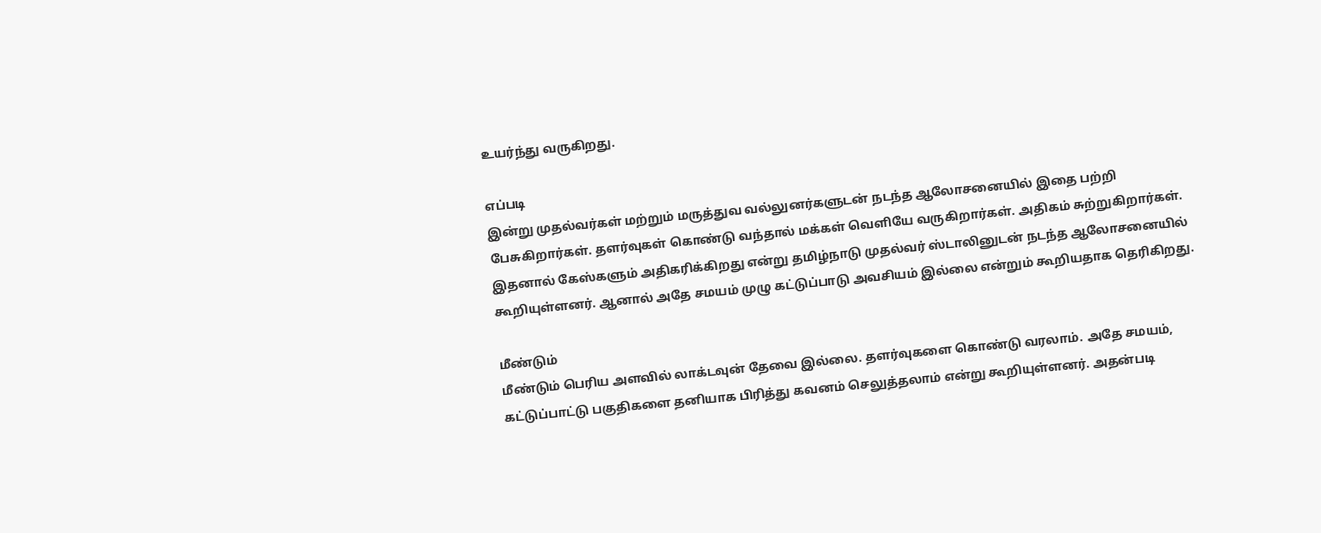உயர்ந்து வருகிறது.

எப்படி
இன்று முதல்வர்கள் மற்றும் மருத்துவ வல்லுனர்களுடன் நடந்த ஆலோசனையில் இதை பற்றி பேசுகிறார்கள். தளர்வுகள் கொண்டு வந்தால் மக்கள் வெளியே வருகிறார்கள். அதிகம் சுற்றுகிறார்கள். இதனால் கேஸ்களும் அதிகரிக்கிறது என்று தமிழ்நாடு முதல்வர் ஸ்டாலினுடன் நடந்த ஆலோசனையில் கூறியுள்ளனர். ஆனால் அதே சமயம் முழு கட்டுப்பாடு அவசியம் இல்லை என்றும் கூறியதாக தெரிகிறது.

மீண்டும்
மீண்டும் பெரிய அளவில் லாக்டவுன் தேவை இல்லை. தளர்வுகளை கொண்டு வரலாம். அதே சமயம், கட்டுப்பாட்டு பகுதிகளை தனியாக பிரித்து கவனம் செலுத்தலாம் என்று கூறியுள்ளனர். அதன்படி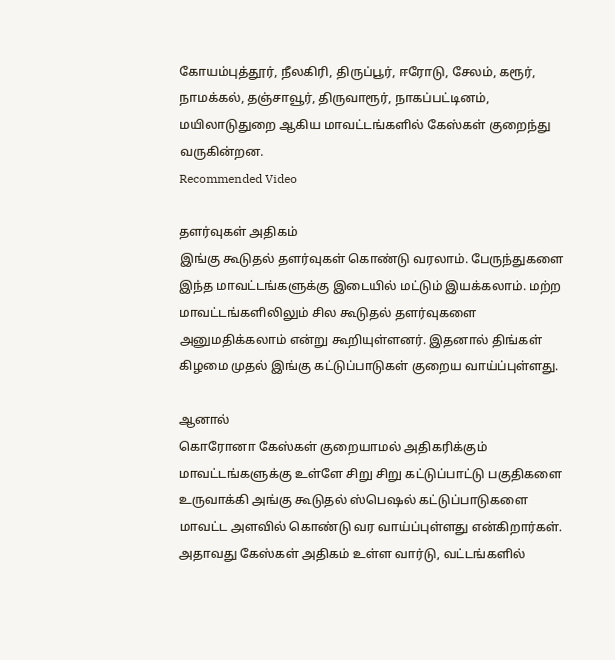கோயம்புத்தூர், நீலகிரி, திருப்பூர், ஈரோடு, சேலம், கரூர், நாமக்கல், தஞ்சாவூர், திருவாரூர், நாகப்பட்டினம், மயிலாடுதுறை ஆகிய மாவட்டங்களில் கேஸ்கள் குறைந்து வருகின்றன.
Recommended Video

தளர்வுகள் அதிகம்
இங்கு கூடுதல் தளர்வுகள் கொண்டு வரலாம். பேருந்துகளை இந்த மாவட்டங்களுக்கு இடையில் மட்டும் இயக்கலாம். மற்ற மாவட்டங்களிலிலும் சில கூடுதல் தளர்வுகளை அனுமதிக்கலாம் என்று கூறியுள்ளனர். இதனால் திங்கள் கிழமை முதல் இங்கு கட்டுப்பாடுகள் குறைய வாய்ப்புள்ளது.

ஆனால்
கொரோனா கேஸ்கள் குறையாமல் அதிகரிக்கும் மாவட்டங்களுக்கு உள்ளே சிறு சிறு கட்டுப்பாட்டு பகுதிகளை உருவாக்கி அங்கு கூடுதல் ஸ்பெஷல் கட்டுப்பாடுகளை மாவட்ட அளவில் கொண்டு வர வாய்ப்புள்ளது என்கிறார்கள். அதாவது கேஸ்கள் அதிகம் உள்ள வார்டு, வட்டங்களில்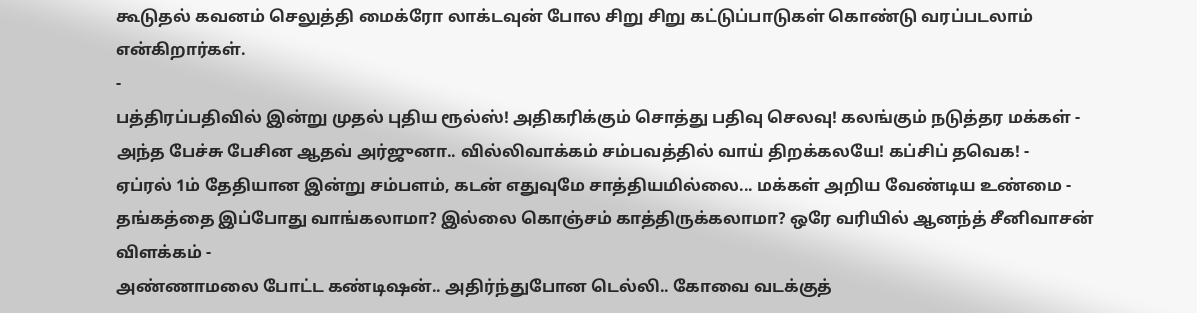கூடுதல் கவனம் செலுத்தி மைக்ரோ லாக்டவுன் போல சிறு சிறு கட்டுப்பாடுகள் கொண்டு வரப்படலாம் என்கிறார்கள்.
-
பத்திரப்பதிவில் இன்று முதல் புதிய ரூல்ஸ்! அதிகரிக்கும் சொத்து பதிவு செலவு! கலங்கும் நடுத்தர மக்கள் -
அந்த பேச்சு பேசின ஆதவ் அர்ஜுனா.. வில்லிவாக்கம் சம்பவத்தில் வாய் திறக்கலயே! கப்சிப் தவெக! -
ஏப்ரல் 1ம் தேதியான இன்று சம்பளம், கடன் எதுவுமே சாத்தியமில்லை... மக்கள் அறிய வேண்டிய உண்மை -
தங்கத்தை இப்போது வாங்கலாமா? இல்லை கொஞ்சம் காத்திருக்கலாமா? ஒரே வரியில் ஆனந்த் சீனிவாசன் விளக்கம் -
அண்ணாமலை போட்ட கண்டிஷன்.. அதிர்ந்துபோன டெல்லி.. கோவை வடக்குத்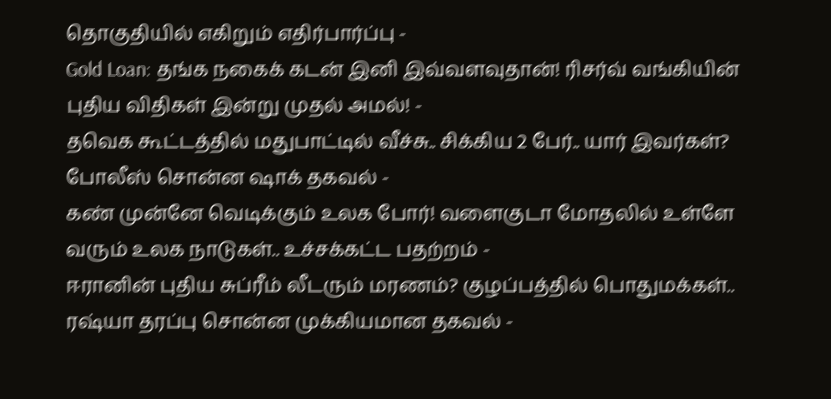தொகுதியில் எகிறும் எதிர்பார்ப்பு -
Gold Loan: தங்க நகைக் கடன் இனி இவ்வளவுதான்! ரிசர்வ் வங்கியின் புதிய விதிகள் இன்று முதல் அமல்! -
தவெக கூட்டத்தில் மதுபாட்டில் வீச்சு.. சிக்கிய 2 பேர்.. யார் இவர்கள்? போலீஸ் சொன்ன ஷாக் தகவல் -
கண் முன்னே வெடிக்கும் உலக போர்! வளைகுடா மோதலில் உள்ளே வரும் உலக நாடுகள்.. உச்சக்கட்ட பதற்றம் -
ஈரானின் புதிய சுப்ரீம் லீடரும் மரணம்? குழப்பத்தில் பொதுமக்கள்.. ரஷ்யா தரப்பு சொன்ன முக்கியமான தகவல் -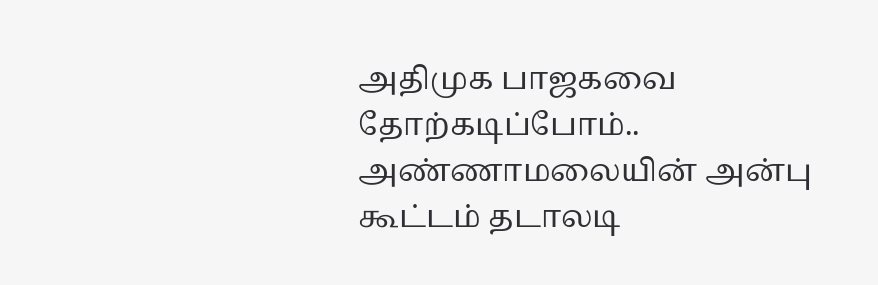அதிமுக பாஜகவை தோற்கடிப்போம்.. அண்ணாமலையின் அன்பு கூட்டம் தடாலடி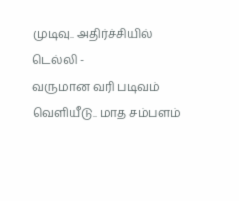முடிவு.. அதிர்ச்சியில் டெல்லி -
வருமான வரி படிவம் வெளியீடு.. மாத சம்பளம்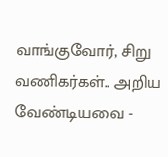வாங்குவோர், சிறு வணிகர்கள்.. அறிய வேண்டியவை -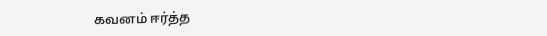கவனம் ஈர்த்த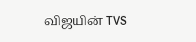விஜயின் TVS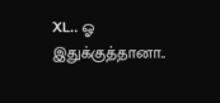XL.. ஓ இதுக்குத்தானா..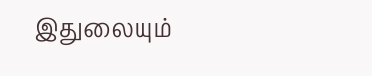இதுலையும்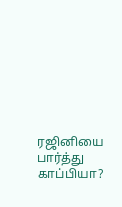ரஜினியை பார்த்து காப்பியா?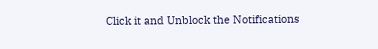Click it and Unblock the Notifications